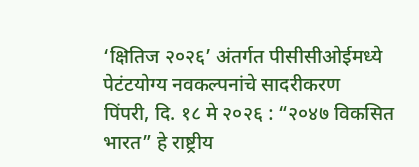‘क्षितिज २०२६’ अंतर्गत पीसीसीओईमध्ये पेटंटयोग्य नवकल्पनांचे सादरीकरण
पिंपरी, दि. १८ मे २०२६ : “२०४७ विकसित भारत” हे राष्ट्रीय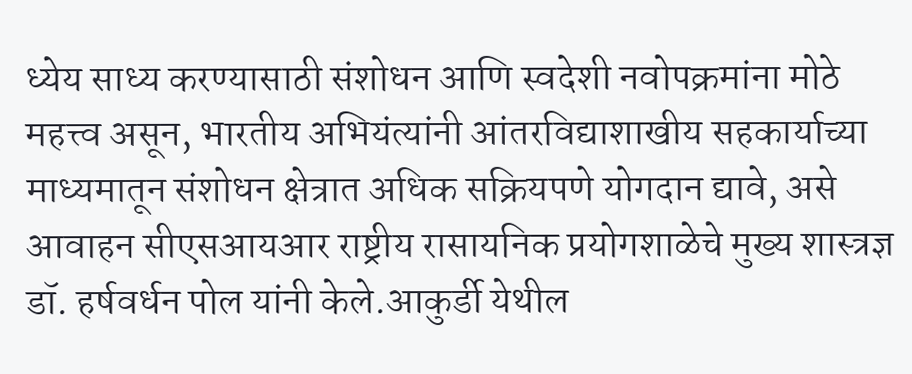ध्येय साध्य करण्यासाठी संशोधन आणि स्वदेशी नवोपक्रमांना मोठे महत्त्व असून, भारतीय अभियंत्यांनी आंतरविद्याशाखीय सहकार्याच्या माध्यमातून संशोधन क्षेत्रात अधिक सक्रियपणे योगदान द्यावे, असे आवाहन सीएसआयआर राष्ट्रीय रासायनिक प्रयोगशाळेचे मुख्य शास्त्रज्ञ डॉ. हर्षवर्धन पोल यांनी केले.आकुर्डी येथील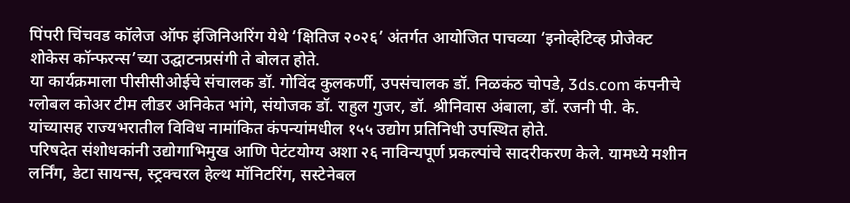पिंपरी चिंचवड कॉलेज ऑफ इंजिनिअरिंग येथे ‘क्षितिज २०२६’ अंतर्गत आयोजित पाचव्या ‘इनोव्हेटिव्ह प्रोजेक्ट शोकेस कॉन्फरन्स’च्या उद्घाटनप्रसंगी ते बोलत होते.
या कार्यक्रमाला पीसीसीओईचे संचालक डॉ. गोविंद कुलकर्णी, उपसंचालक डॉ. निळकंठ चोपडे, 3ds.com कंपनीचे ग्लोबल कोअर टीम लीडर अनिकेत भांगे, संयोजक डॉ. राहुल गुजर, डॉ. श्रीनिवास अंबाला, डॉ. रजनी पी. के. यांच्यासह राज्यभरातील विविध नामांकित कंपन्यांमधील १५५ उद्योग प्रतिनिधी उपस्थित होते.
परिषदेत संशोधकांनी उद्योगाभिमुख आणि पेटंटयोग्य अशा २६ नाविन्यपूर्ण प्रकल्पांचे सादरीकरण केले. यामध्ये मशीन लर्निंग, डेटा सायन्स, स्ट्रक्चरल हेल्थ मॉनिटरिंग, सस्टेनेबल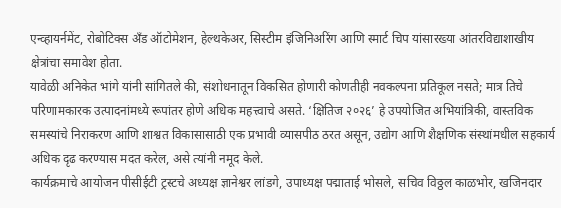एन्व्हायर्नमेंट, रोबोटिक्स अँड ऑटोमेशन, हेल्थकेअर, सिस्टीम इंजिनिअरिंग आणि स्मार्ट चिप यांसारख्या आंतरविद्याशाखीय क्षेत्रांचा समावेश होता.
यावेळी अनिकेत भांगे यांनी सांगितले की, संशोधनातून विकसित होणारी कोणतीही नवकल्पना प्रतिकूल नसते; मात्र तिचे परिणामकारक उत्पादनांमध्ये रूपांतर होणे अधिक महत्त्वाचे असते. ‘क्षितिज २०२६’ हे उपयोजित अभियांत्रिकी, वास्तविक समस्यांचे निराकरण आणि शाश्वत विकासासाठी एक प्रभावी व्यासपीठ ठरत असून, उद्योग आणि शैक्षणिक संस्थांमधील सहकार्य अधिक दृढ करण्यास मदत करेल, असे त्यांनी नमूद केले.
कार्यक्रमाचे आयोजन पीसीईटी ट्रस्टचे अध्यक्ष ज्ञानेश्वर लांडगे, उपाध्यक्ष पद्माताई भोसले, सचिव विठ्ठल काळभोर, खजिनदार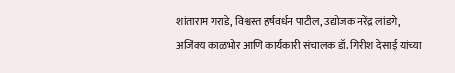शांताराम गराडे, विश्वस्त हर्षवर्धन पाटील, उद्योजक नरेंद्र लांडगे, अजिंक्य काळभोर आणि कार्यकारी संचालक डॉ. गिरीश देसाई यांच्या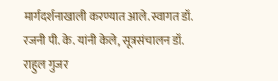मार्गदर्शनाखाली करण्यात आले.स्वागत डॉ. रजनी पी. के. यांनी केले, सूत्रसंचालन डॉ. राहुल गुजर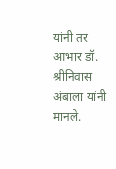यांनी तर आभार डॉ. श्रीनिवास अंबाला यांनी मानले.